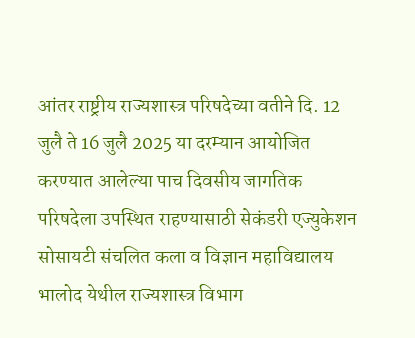आंतर राष्ट्रीय राज्यशास्त्र परिषदेच्या वतीने दि. 12 जुलै ते 16 जुलै 2025 या दरम्यान आयोजित करण्यात आलेल्या पाच दिवसीय जागतिक परिषदेला उपस्थित राहण्यासाठी सेकंडरी एज्युकेशन सोसायटी संचलित कला व विज्ञान महाविद्यालय भालोद येथील राज्यशास्त्र विभाग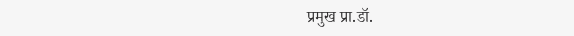प्रमुख प्रा.डॉ.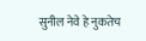सुनील नेवे हे नुकतेच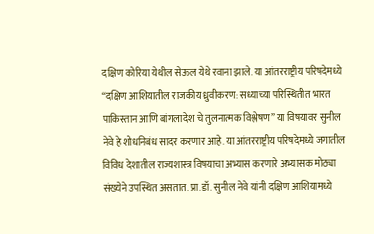दक्षिण कोरिया येथील सेऊल येथे रवाना झाले. या आंतरराष्ट्रीय परिषदेमध्ये “दक्षिण आशियातील राजकीय ध्रुवीकरण: सध्याच्या परिस्थितीत भारत पाकिस्तान आणि बांगलादेश चे तुलनात्मक विश्लेषण” या विषयावर सुनील नेवे हे शोधनिबंध सादर करणार आहे. या आंतरराष्ट्रीय परिषदेमध्ये जगातील विविध देशातील राज्यशास्त्र विषयाचा अभ्यास करणारे अभ्यासक मोठ्या संख्येने उपस्थित असतात. प्रा.डॉ. सुनील नेवे यांनी दक्षिण आशियामध्ये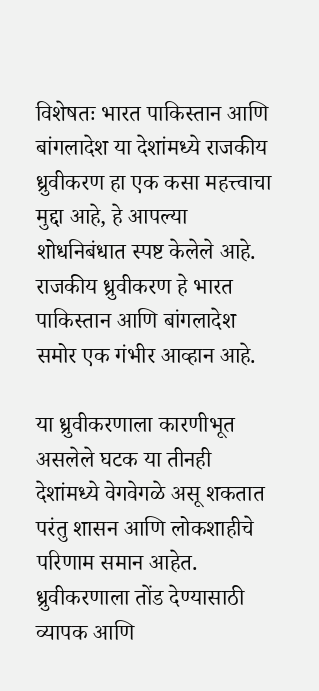विशेषतः भारत पाकिस्तान आणि बांगलादेश या देशांमध्ये राजकीय ध्रुवीकरण हा एक कसा महत्त्वाचा मुद्दा आहे, हे आपल्या शोधनिबंधात स्पष्ट केलेले आहे. राजकीय ध्रुवीकरण हे भारत पाकिस्तान आणि बांगलादेश समोर एक गंभीर आव्हान आहे.

या ध्रुवीकरणाला कारणीभूत असलेले घटक या तीनही देशांमध्ये वेगवेगळे असू शकतात परंतु शासन आणि लोकशाहीचे परिणाम समान आहेत. ध्रुवीकरणाला तोंड देण्यासाठी व्यापक आणि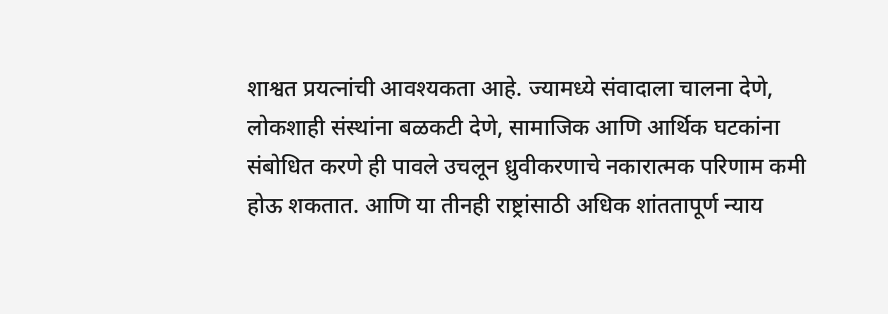शाश्वत प्रयत्नांची आवश्यकता आहे. ज्यामध्ये संवादाला चालना देणे, लोकशाही संस्थांना बळकटी देणे, सामाजिक आणि आर्थिक घटकांना संबोधित करणे ही पावले उचलून ध्रुवीकरणाचे नकारात्मक परिणाम कमी होऊ शकतात. आणि या तीनही राष्ट्रांसाठी अधिक शांततापूर्ण न्याय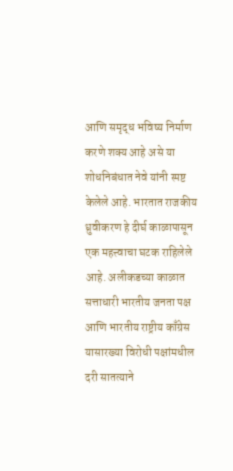आणि समृद्ध भविष्य निर्माण करणे शक्य आहे असे या शोधनिबंधात नेवे यांनी स्पष्ट केलेले आहे. भारतात राजकीय ध्रुवीकरण हे दीर्घ काळापासून एक महत्त्वाचा घटक राहिलेले आहे. अलीकडच्या काळात सत्ताधारी भारतीय जनता पक्ष आणि भारतीय राष्ट्रीय काँग्रेस यासारख्या विरोधी पक्षांमधील दरी सातत्याने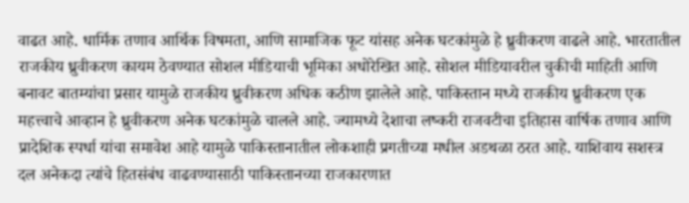वाढत आहे. धार्मिक तणाव आर्थिक विषमता, आणि सामाजिक फूट यांसह अनेक घटकांमुळे हे ध्रुवीकरण वाढले आहे. भारतातील राजकीय ध्रुवीकरण कायम ठेवण्यात सोशल मीडियाची भूमिका अधोरेखित आहे. सोशल मीडियावरील चुकीची माहिती आणि बनावट बातम्यांचा प्रसार यामुळे राजकीय ध्रुवीकरण अधिक कठीण झालेले आहे. पाकिस्तान मध्ये राजकीय ध्रुवीकरण एक महत्त्वाचे आव्हान हे ध्रुवीकरण अनेक घटकांमुळे चालले आहे. ज्यामध्ये देशाचा लष्करी राजवटीचा इतिहास वार्षिक तणाव आणि प्रादेशिक स्पर्धा यांचा समावेश आहे यामुळे पाकिस्तानातील लोकशाही प्रगतीच्या मधील अडथळा ठरत आहे. याशिवाय सशस्त्र दल अनेकदा त्यांचे हितसंबंध वाढवण्यासाठी पाकिस्तानच्या राजकारणात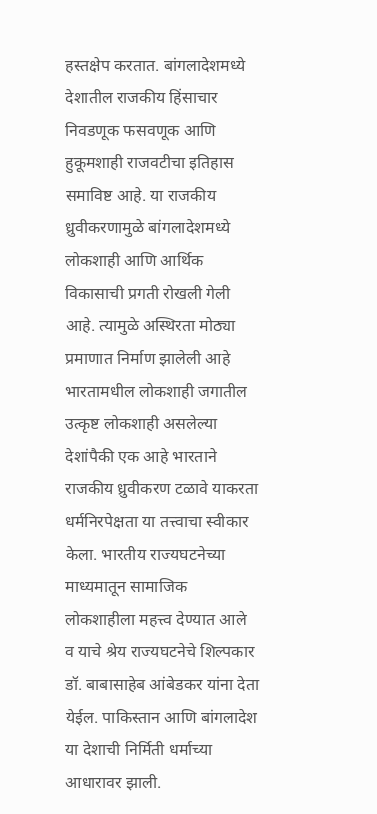हस्तक्षेप करतात. बांगलादेशमध्ये देशातील राजकीय हिंसाचार निवडणूक फसवणूक आणि हुकूमशाही राजवटीचा इतिहास समाविष्ट आहे. या राजकीय ध्रुवीकरणामुळे बांगलादेशमध्ये लोकशाही आणि आर्थिक विकासाची प्रगती रोखली गेली आहे. त्यामुळे अस्थिरता मोठ्या प्रमाणात निर्माण झालेली आहे भारतामधील लोकशाही जगातील उत्कृष्ट लोकशाही असलेल्या देशांपैकी एक आहे भारताने राजकीय ध्रुवीकरण टळावे याकरता धर्मनिरपेक्षता या तत्त्वाचा स्वीकार केला. भारतीय राज्यघटनेच्या माध्यमातून सामाजिक लोकशाहीला महत्त्व देण्यात आले व याचे श्रेय राज्यघटनेचे शिल्पकार डॉ. बाबासाहेब आंबेडकर यांना देता येईल. पाकिस्तान आणि बांगलादेश या देशाची निर्मिती धर्माच्या आधारावर झाली.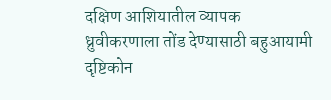दक्षिण आशियातील व्यापक ध्रुवीकरणाला तोंड देण्यासाठी बहुआयामी दृष्टिकोन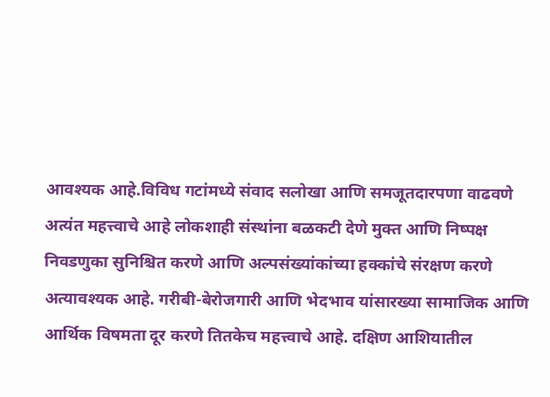आवश्यक आहे.विविध गटांमध्ये संवाद सलोखा आणि समजूतदारपणा वाढवणे अत्यंत महत्त्वाचे आहे लोकशाही संस्थांना बळकटी देणे मुक्त आणि निष्पक्ष निवडणुका सुनिश्चित करणे आणि अल्पसंख्यांकांच्या हक्कांचे संरक्षण करणे अत्यावश्यक आहे. गरीबी-बेरोजगारी आणि भेदभाव यांसारख्या सामाजिक आणि आर्थिक विषमता दूर करणे तितकेच महत्त्वाचे आहे. दक्षिण आशियातील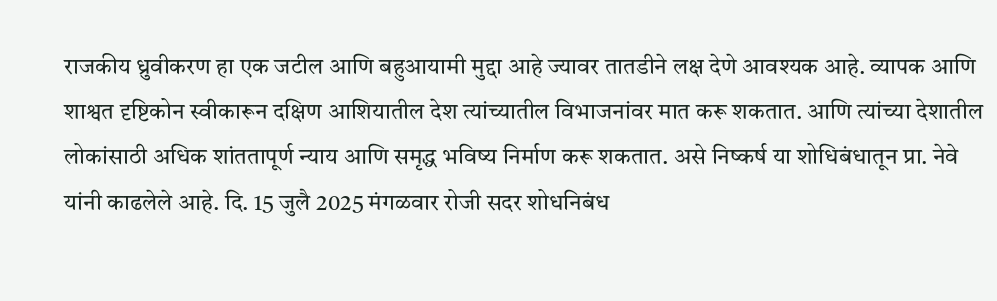राजकीय ध्रुवीकरण हा एक जटील आणि बहुआयामी मुद्दा आहे ज्यावर तातडीने लक्ष देणे आवश्यक आहे. व्यापक आणि शाश्वत दृष्टिकोन स्वीकारून दक्षिण आशियातील देश त्यांच्यातील विभाजनांवर मात करू शकतात. आणि त्यांच्या देशातील लोकांसाठी अधिक शांततापूर्ण न्याय आणि समृद्ध भविष्य निर्माण करू शकतात. असे निष्कर्ष या शोधिबंधातून प्रा. नेवे यांनी काढलेले आहे. दि. 15 जुलै 2025 मंगळवार रोजी सदर शोधनिबंध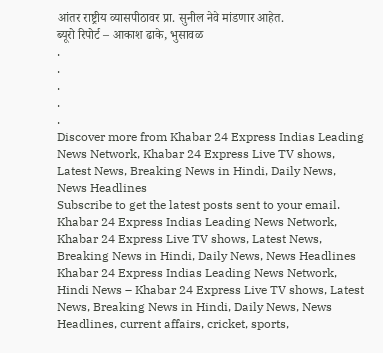आंतर राष्ट्रीय व्यासपीठावर प्रा. सुनील नेवे मांडणार आहेत.
ब्यूरो रिपोर्ट – आकाश ढाके, भुसावळ
.
.
.
.
.
Discover more from Khabar 24 Express Indias Leading News Network, Khabar 24 Express Live TV shows, Latest News, Breaking News in Hindi, Daily News, News Headlines
Subscribe to get the latest posts sent to your email.
Khabar 24 Express Indias Leading News Network, Khabar 24 Express Live TV shows, Latest News, Breaking News in Hindi, Daily News, News Headlines Khabar 24 Express Indias Leading News Network, Hindi News – Khabar 24 Express Live TV shows, Latest News, Breaking News in Hindi, Daily News, News Headlines, current affairs, cricket, sports,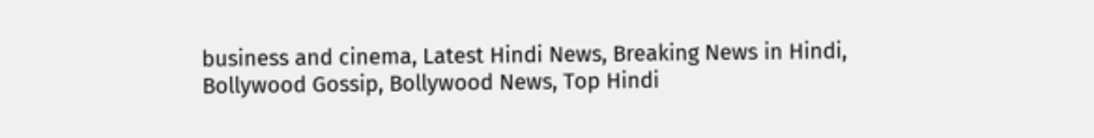business and cinema, Latest Hindi News, Breaking News in Hindi, Bollywood Gossip, Bollywood News, Top Hindi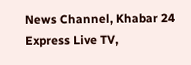News Channel, Khabar 24 Express Live TV,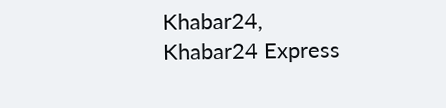Khabar24, Khabar24 Express